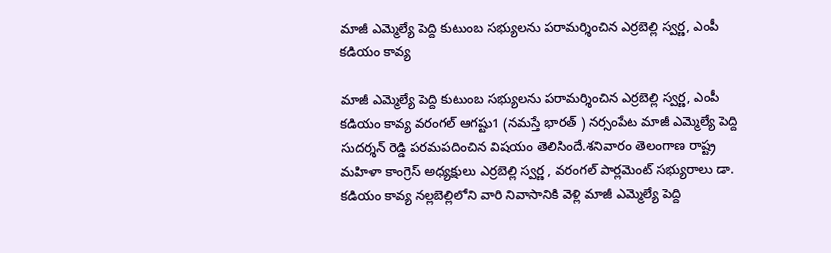మాజీ ఎమ్మెల్యే పెద్ది కుటుంబ సభ్యులను పరామర్శించిన ఎర్రబెల్లి స్వర్ణ, ఎంపీ కడియం కావ్య

మాజీ ఎమ్మెల్యే పెద్ది కుటుంబ సభ్యులను పరామర్శించిన ఎర్రబెల్లి స్వర్ణ, ఎంపీ కడియం కావ్య వరంగల్ ఆగష్టు1 (నమస్తే భారత్ ) నర్సంపేట మాజీ ఎమ్మెల్యే పెద్ది సుదర్శన్ రెడ్డి పరమపదించిన విషయం తెలిసిందే.శనివారం తెలంగాణ రాష్ట్ర మహిళా కాంగ్రెస్ అధ్యక్షులు ఎర్రబెల్లి స్వర్ణ , వరంగల్ పార్లమెంట్ సభ్యురాలు డా. కడియం కావ్య నల్లబెల్లిలోని వారి నివాసానికి వెళ్లి మాజీ ఎమ్మెల్యే పెద్ది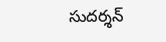సుదర్శన్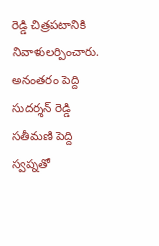రెడ్డి చిత్రపటానికి నివాళులర్పించారు. అనంతరం పెద్ది సుదర్శన్ రెడ్డి సతీమణి పెద్ది స్వప్నతో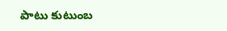పాటు కుటుంబ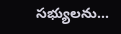సభ్యులను...